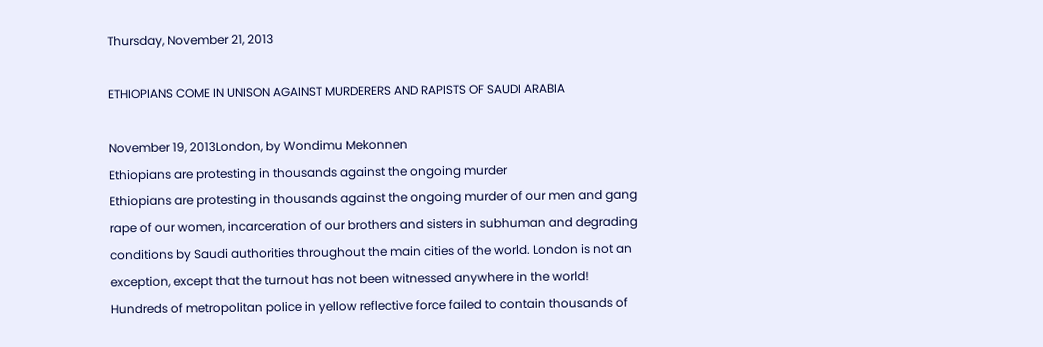Thursday, November 21, 2013

ETHIOPIANS COME IN UNISON AGAINST MURDERERS AND RAPISTS OF SAUDI ARABIA

November 19, 2013London, by Wondimu Mekonnen
Ethiopians are protesting in thousands against the ongoing murder
Ethiopians are protesting in thousands against the ongoing murder of our men and gang rape of our women, incarceration of our brothers and sisters in subhuman and degrading conditions by Saudi authorities throughout the main cities of the world. London is not an exception, except that the turnout has not been witnessed anywhere in the world! Hundreds of metropolitan police in yellow reflective force failed to contain thousands of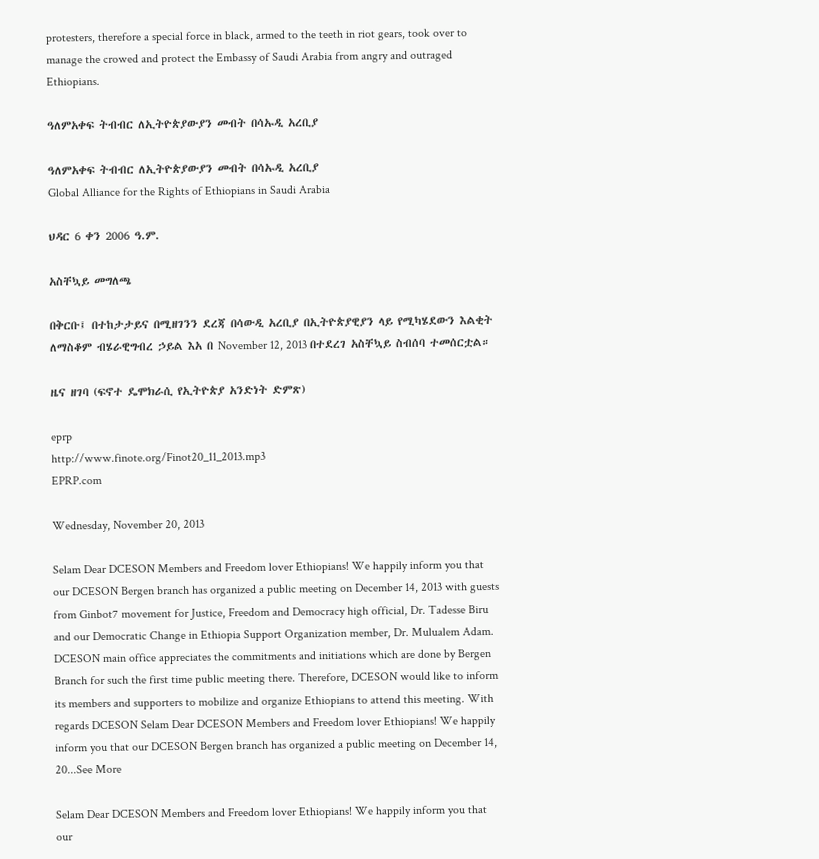protesters, therefore a special force in black, armed to the teeth in riot gears, took over to manage the crowed and protect the Embassy of Saudi Arabia from angry and outraged Ethiopians.

ዓለምአቀፍ ትብብር ለኢትዮጵያውያን መብት በሳኡዲ አረቢያ

ዓለምአቀፍ ትብብር ለኢትዮጵያውያን መብት በሳኡዲ አረቢያ
Global Alliance for the Rights of Ethiopians in Saudi Arabia

ህዳር 6 ቀን 2006 ዓ.ም.

አስቸኳይ መግለጫ

በቅርቡ፤ በተከታታይና በሚዘገንን ደረጃ በሳውዲ አረቢያ በኢትዮጵያዊያን ላይ የሚካሄደውን እልቂት ለማስቆም ብሄራዊግብረ ኃይል እአ በ November 12, 2013 በተደረገ አስቸኳይ ስብሰባ ተመሰርቷል።

ዜና ዘገባ (ፍኖተ ዴሞክራሲ የኢትዮጵያ አንድነት ድምጽ)

eprp
http://www.finote.org/Finot20_11_2013.mp3
EPRP.com

Wednesday, November 20, 2013

Selam Dear DCESON Members and Freedom lover Ethiopians! We happily inform you that our DCESON Bergen branch has organized a public meeting on December 14, 2013 with guests from Ginbot7 movement for Justice, Freedom and Democracy high official, Dr. Tadesse Biru and our Democratic Change in Ethiopia Support Organization member, Dr. Mulualem Adam. DCESON main office appreciates the commitments and initiations which are done by Bergen Branch for such the first time public meeting there. Therefore, DCESON would like to inform its members and supporters to mobilize and organize Ethiopians to attend this meeting. With regards DCESON Selam Dear DCESON Members and Freedom lover Ethiopians! We happily inform you that our DCESON Bergen branch has organized a public meeting on December 14, 20...See More

Selam Dear DCESON Members and Freedom lover Ethiopians! We happily inform you that our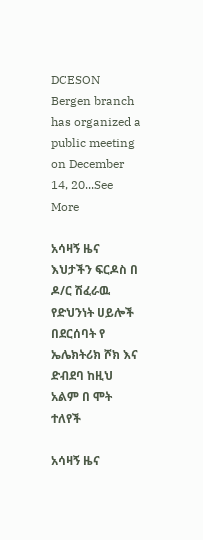DCESON Bergen branch has organized a public meeting on December 14, 20...See More

አሳዛኝ ዜና እህታችን ፍርዶስ በ ዶ/ር ሽፈራዉ የድህንነት ሀይሎች በደርሰባት የ ኤሌክትሪክ ሾክ እና ድብደባ ከዚህ አልም በ ሞት ተለየች

አሳዛኝ ዜና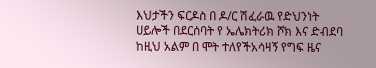እህታችን ፍርዶስ በ ዶ/ር ሽፈራዉ የድህንነት ሀይሎች በደርሰባት የ ኤሌክትሪክ ሾክ እና ድብደባ ከዚህ አልም በ ሞት ተለየችአሳዛኝ የግፍ ዜና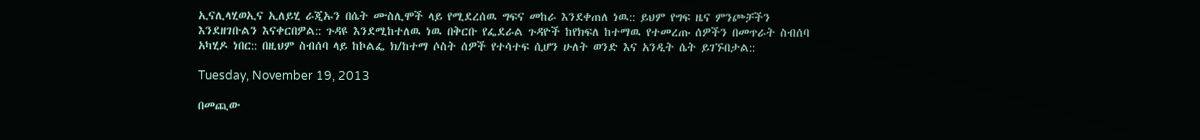ኢናሊላሂወኢና ኢለይሂ ራጂኡን በሴት ሙስሊሞች ላይ የሚደረሰዉ ግፍና መከራ እንደቀጠለ ነዉ:: ይህም የግፍ ዜና ምንጮቻችን እንደዘገቡልን እናቀርበዎል:: ጉዳዩ እንደሚከተለዉ ነዉ በቅርቡ የፌደራል ጉዳዮች ከየክፍለ ከተማዉ የተመረጡ ሰዎችን በመጥራት ስብሰባ አካሂዶ ነበር:: በዚህም ስብሰባ ላይ ከኮልፌ ክ/ከተማ ሶስት ሰዎች የተሳተፍ ሲሆን ሁለት ወንድ እና አንዲት ሴት ይገኙበታል::

Tuesday, November 19, 2013

በመጪው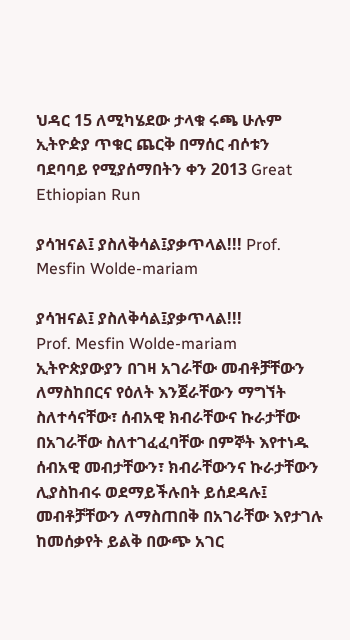ህዳር 15 ለሚካሄደው ታላቁ ሩጫ ሁሉም ኢትዮዽያ ጥቁር ጨርቅ በማሰር ብሶቱን ባደባባይ የሚያሰማበትን ቀን 2013 Great Ethiopian Run

ያሳዝናል፤ ያስለቅሳል፤ያቃጥላል!!! Prof. Mesfin Wolde-mariam

ያሳዝናል፤ ያስለቅሳል፤ያቃጥላል!!!
Prof. Mesfin Wolde-mariam
ኢትዮጵያውያን በገዛ አገራቸው መብቶቻቸውን ለማስከበርና የዕለት እንጀራቸውን ማግኘት ስለተሳናቸው፣ ሰብአዊ ክብራቸውና ኩራታቸው በአገራቸው ስለተገፈፈባቸው በምኞት እየተነዱ ሰብአዊ መብታቸውን፣ ክብራቸውንና ኩራታቸውን ሊያስከብሩ ወደማይችሉበት ይሰደዳሉ፤ መብቶቻቸውን ለማስጠበቅ በአገራቸው እየታገሉ ከመሰቃየት ይልቅ በውጭ አገር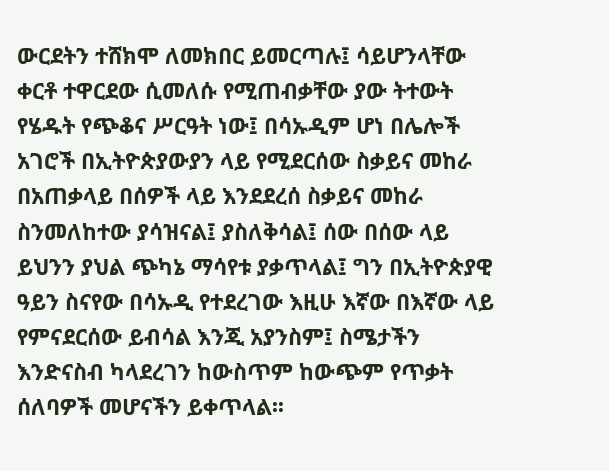ውርደትን ተሸክሞ ለመክበር ይመርጣሉ፤ ሳይሆንላቸው ቀርቶ ተዋርደው ሲመለሱ የሚጠብቃቸው ያው ትተውት የሄዱት የጭቆና ሥርዓት ነው፤ በሳኡዲም ሆነ በሌሎች አገሮች በኢትዮጵያውያን ላይ የሚደርሰው ስቃይና መከራ በአጠቃላይ በሰዎች ላይ እንደደረሰ ስቃይና መከራ ስንመለከተው ያሳዝናል፤ ያስለቅሳል፤ ሰው በሰው ላይ ይህንን ያህል ጭካኔ ማሳየቱ ያቃጥላል፤ ግን በኢትዮጵያዊ ዓይን ስናየው በሳኡዲ የተደረገው እዚሁ እኛው በእኛው ላይ የምናደርሰው ይብሳል እንጂ አያንስም፤ ስሜታችን እንድናስብ ካላደረገን ከውስጥም ከውጭም የጥቃት ሰለባዎች መሆናችን ይቀጥላል፡፡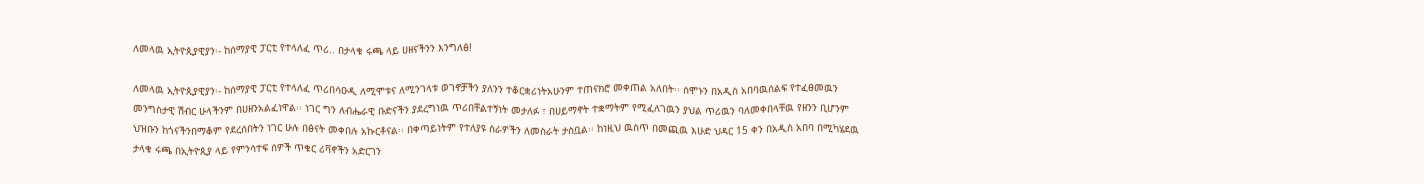ለመላዉ ኢትዮጲያዊያን፡- ከሰማያዊ ፓርቲ የተላለፈ ጥሪ.. በታላቁ ሩጫ ላይ ሀዘናችንን እንግለፅ!

ለመላዉ ኢትዮጲያዊያን፡- ከሰማያዊ ፓርቲ የተላለፈ ጥሪበሳዑዲ ለሚሞቱና ለሚንገላቱ ወገኖቻችን ያለንን ተቆርቋሪነትአሁንም ተጠናክሮ መቀጠል አለበት፡፡ ሰሞኑን በአዲስ አበባዉሰልፍ የተፈፀመዉን መንግስታዊ ሽብር ሁላችንም በሀዘንአልፈነዋል፡፡ ነገር ግን ለብሔራዊ ቡድናችን ያደረግነዉ ጥሪበቸልተኝነት መታለፉ ፣ በሀይማኖት ተቋማትም የሚፈለገዉን ያህል ጥሪዉን ባለመቀበላቸዉ የዘንን ቢሆንም ህዝቡን ከጎናችንበማቆም የደረሰበትን ነገር ሁሉ በፅናት መቀበሉ አኩርቶናል፡፡ በቀጣይነትም የተለያዩ ስራዎችን ለመስራት ታስቧል፡፡ ከነዚህ ዉስጥ በመጪዉ እሁድ ህዳር 15 ቀን በአዲስ አበባ በሚካሄደዉ ታላቁ ሩጫ በኢትዮጲያ ላይ የምንሳተፍ ሰዎች ጥቁር ሪቫኖችን አድርገን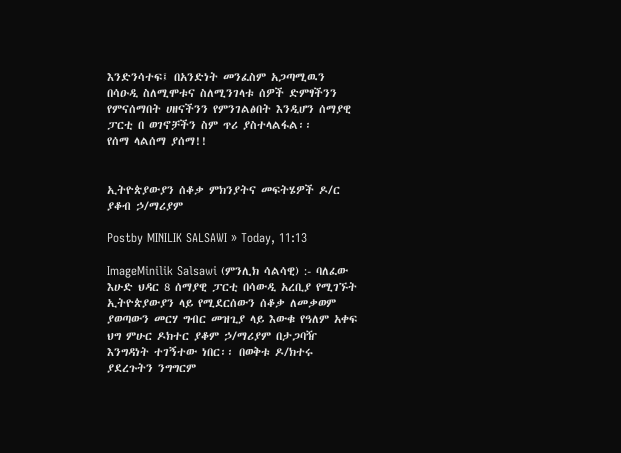እንድንሳተፍ፤ በአንድነት መንፈስም አጋጣሚዉን በሳዑዲ ስለሚሞቱና ስለሚንገላቱ ሰዎች ድምፃችንን የምናሰማበት ሀዘናችንን የምንገልፅበት እንዲሆን ሰማያዊ ፓርቲ በ ወገኖቻችን ስም ጥሪ ያስተላልፋል፡፡
የሰማ ላልሰማ ያሰማ!!


ኢትዮጵያውያን ሰቆቃ ምክንያትና መፍትሄዎች ዶ/ር ያቆብ ኃ/ማሪያም

Postby MINILIK SALSAWI » Today, 11:13

ImageMinilik Salsawi (ምንሊክ ሳልሳዊ) :- ባለፈው እሁድ ህዳር 8 ሰማያዊ ፓርቲ በሳውዲ አረቢያ የሚገኙት ኢትዮጵያውያን ላይ የሚደርሰውን ሰቆቃ ለመቃወም ያወጣውን መርሃ ግብር መዝጊያ ላይ እውቁ የዓለም አቀፍ ህግ ምሁር ዶክተር ያቆም ኃ/ማሪያም በታጋባዥ እንግዳነት ተገኝተው ነበር፡፡ በወቅቱ ዶ/ክተሩ ያደረጉትን ንግግርም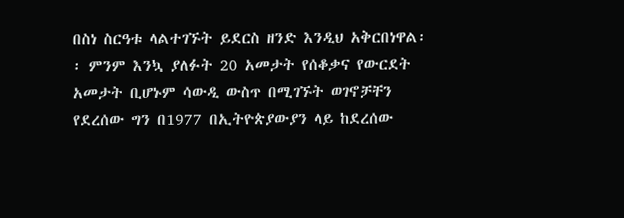በስነ ስርዓቱ ላልተገኙት ይደርስ ዘንድ እንዲህ አቅርበነዋል፡፡ ምንም እንኳ ያለፉት 20 አመታት የሰቆቃና የውርደት አመታት ቢሆኑም ሳውዲ ውስጥ በሚገኙት ወገኖቻቸን የደረሰው ግን በ1977 በኢትዮጵያውያን ላይ ከደረሰው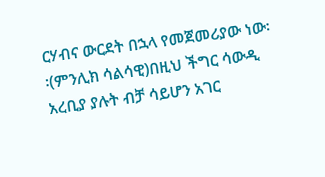ርሃብና ውርደት በኋላ የመጀመሪያው ነው፡፡(ምንሊክ ሳልሳዊ)በዚህ ችግር ሳውዲ አረቢያ ያሉት ብቻ ሳይሆን አገር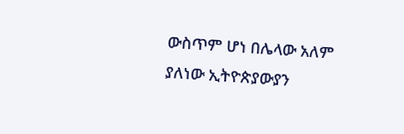ውስጥም ሆነ በሌላው አለም ያለነው ኢትዮጵያውያን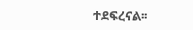ተደፍረናል፡፡